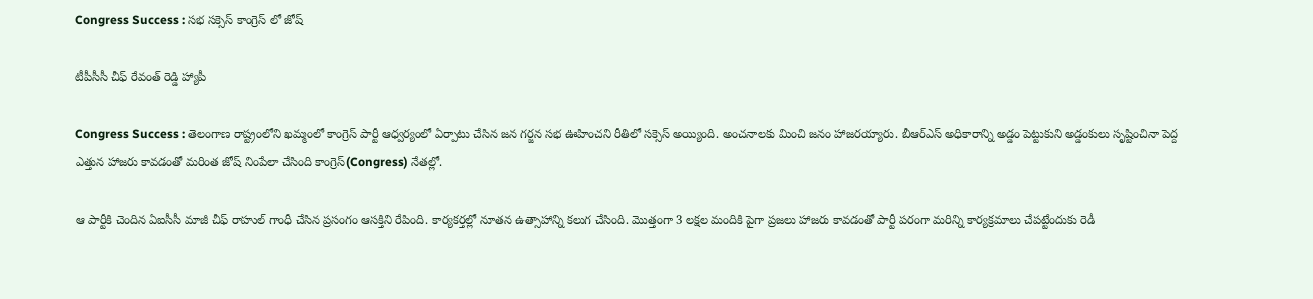Congress Success : స‌భ స‌క్సెస్ కాంగ్రెస్ లో జోష్

టీపీసీసీ చీఫ్ రేవంత్ రెడ్డి హ్యాపీ

Congress Success : తెలంగాణ రాష్ట్రంలోని ఖ‌మ్మంలో కాంగ్రెస్ పార్టీ ఆధ్వ‌ర్యంలో ఏర్పాటు చేసిన జ‌న గ‌ర్జ‌న స‌భ ఊహించ‌ని రీతిలో స‌క్సెస్ అయ్యింది. అంచ‌నాల‌కు మించి జ‌నం హాజ‌ర‌య్యారు. బీఆర్ఎస్ అధికారాన్ని అడ్డం పెట్టుకుని అడ్డంకులు సృష్టించినా పెద్ద ఎత్తున హాజ‌రు కావ‌డంతో మ‌రింత జోష్ నింపేలా చేసింది కాంగ్రెస్(Congress) నేత‌ల్లో.

ఆ పార్టీకి చెందిన ఏఐసీసీ మాజీ చీఫ్ రాహుల్ గాంధీ చేసిన ప్ర‌సంగం ఆస‌క్తిని రేపింది. కార్య‌క‌ర్త‌ల్లో నూత‌న ఉత్సాహాన్ని క‌లుగ చేసింది. మొత్తంగా 3 ల‌క్ష‌ల మందికి పైగా ప్ర‌జ‌లు హాజ‌రు కావ‌డంతో పార్టీ ప‌రంగా మ‌రిన్ని కార్య‌క్ర‌మాలు చేప‌ట్టేందుకు రెడీ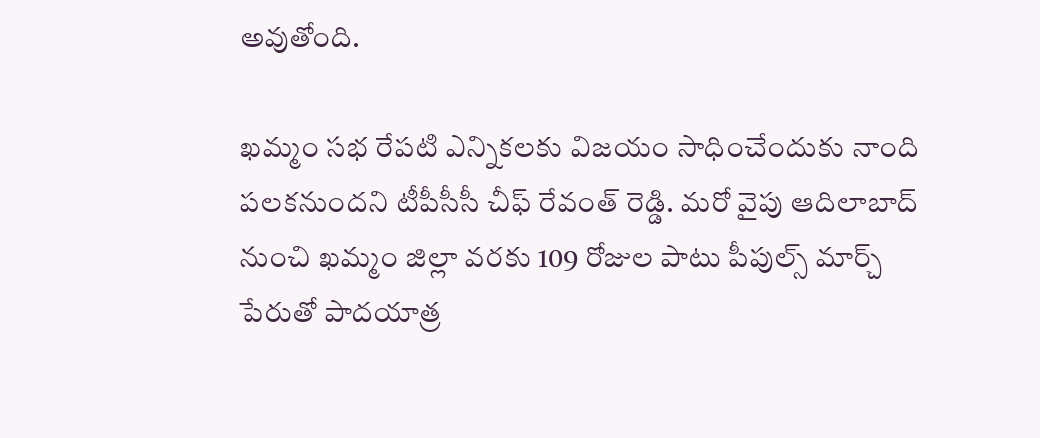అవుతోంది.

ఖ‌మ్మం స‌భ రేప‌టి ఎన్నిక‌ల‌కు విజ‌యం సాధించేందుకు నాంది ప‌ల‌క‌నుంద‌ని టీపీసీసీ చీఫ్ రేవంత్ రెడ్డి. మ‌రో వైపు ఆదిలాబాద్ నుంచి ఖ‌మ్మం జిల్లా వ‌ర‌కు 109 రోజుల పాటు పీపుల్స్ మార్చ్ పేరుతో పాద‌యాత్ర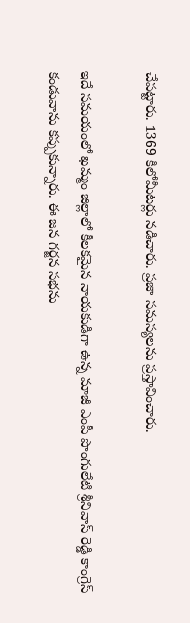చేప‌ట్టారు. 1369 కిలోమీట‌ర్లు న‌డిచారు. ప్ర‌జా స‌మ‌స్య‌ల‌ను ప్ర‌స్తావించారు.

ఇదే స‌మ‌యంలో ఖ‌మ్మం జిల్లాలో కీల‌క‌మైన నాయ‌కుడిగా ఉన్న మాజీ ఎంపీ పొంగులేటి శ్రీ‌నివాస్ రెడ్డి కాంగ్రెస్ కండువాను క‌ప్పుకున్నారు. ఈ జ‌న గ‌ర్జ‌న స‌భ‌ను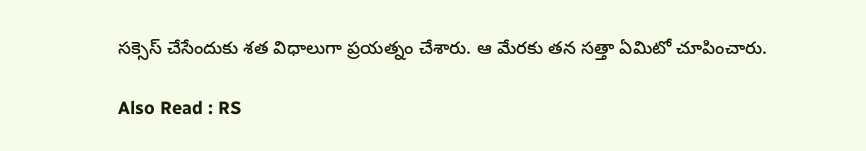స‌క్సెస్ చేసేందుకు శ‌త విధాలుగా ప్ర‌య‌త్నం చేశారు. ఆ మేర‌కు త‌న స‌త్తా ఏమిటో చూపించారు.

Also Read : RS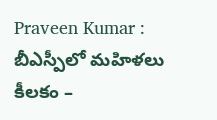Praveen Kumar : బీఎస్పీలో మ‌హిళలు కీల‌కం –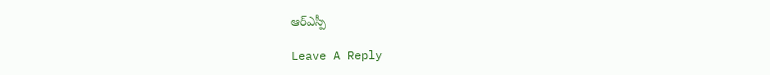ఆర్ఎస్పీ

Leave A Reply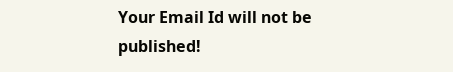Your Email Id will not be published!